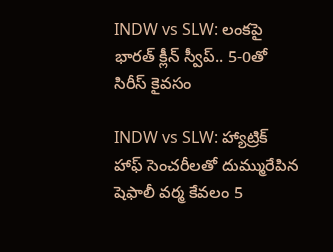INDW vs SLW: లంకపై భారత్ క్లీన్ స్వీప్.. 5-0తో సిరీస్ కైవసం

INDW vs SLW: హ్యాట్రిక్ హాఫ్ సెంచరీలతో దుమ్మురేపిన షెఫాలీ వర్మ కేవలం 5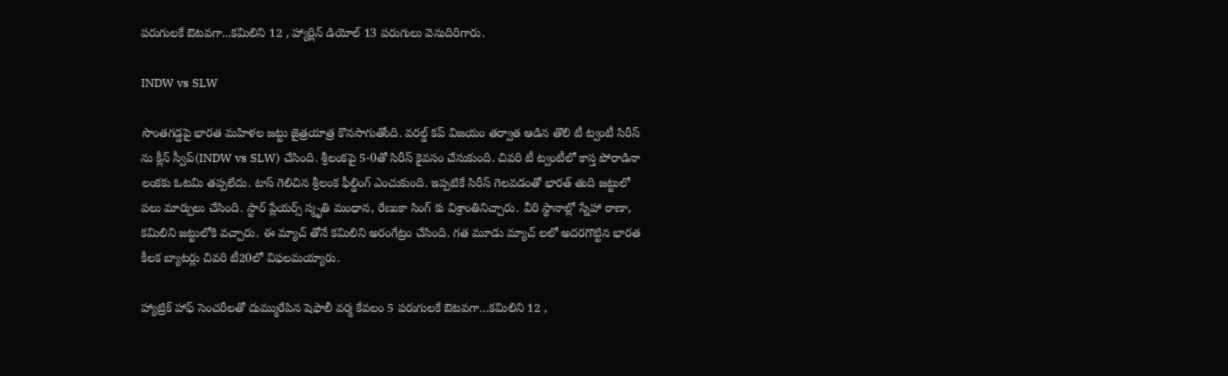పరుగులకే ఔటవగా...కమిలిని 12 , హ్యార్లిన్ డియోల్ 13 పరుగులు వెనుదిరిగారు.

INDW vs SLW

సొంతగడ్డపై భారత మహిళల జట్టు జైత్రయాత్ర కొనసాగుతోంది. వరల్డ్ కప్ విజయం తర్వాత ఆడిన తొలి టీ ట్వంటీ సిరీస్ ను క్లీన్ స్వీప్(INDW vs SLW) చేసింది. శ్రీలంకపై 5-0తో సిరీస్ కైవసం చేసుకుంది. చివరి టీ ట్వంటీలో కాస్త పోరాడినా లంకకు ఓటమి తప్పలేదు. టాస్ గెలిచిన శ్రీలంక ఫీల్డింగ్ ఎంచుకుంది. ఇప్పటికే సిరీస్ గెలవడంతో భారత్ తుది జట్టులో పలు మార్పులు చేసింది. స్టార్ ప్లేయర్స్ స్మృతి మంధాన, రేణుకా సింగ్ కు విశ్రాంతినిచ్చారు. వీరి స్థానాల్లో స్నేహా రాణా, కమిలిని జట్టులోకి వచ్చారు. ఈ మ్యాచ్ తోనే కమిలిని అరంగేట్రం చేసింది. గత మూడు మ్యాచ్ లలో అదరగొట్టిన భారత కీలక బ్యాటర్లు చివరి టీ20లో విఫలమయ్యారు.

హ్యాట్రిక్ హాఫ్ సెంచరీలతో దుమ్మురేపిన షెఫాలీ వర్మ కేవలం 5 పరుగులకే ఔటవగా…కమిలిని 12 ,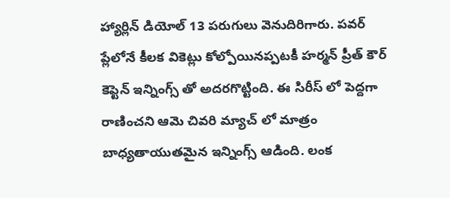హ్యార్లిన్ డియోల్ 13 పరుగులు వెనుదిరిగారు. పవర్ ప్లేలోనే కీలక వికెట్లు కోల్పోయినప్పటకీ హర్మన్ ప్రీత్ కౌర్ కెప్టెన్ ఇన్నింగ్స్ తో అదరగొట్టింది. ఈ సిరీస్ లో పెద్దగా రాణించని ఆమె చివరి మ్యాచ్ లో మాత్రం బాధ్యతాయుతమైన ఇన్నింగ్స్ ఆడింది. లంక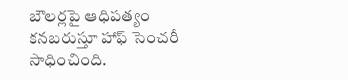బౌలర్లపై ఆధిపత్యం కనబరుస్తూ హాఫ్ సెంచరీ సాధించింది.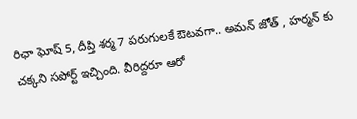రిఛా ఘోష్ 5, దీప్తి శర్మ 7 పరుగులకే ఔటవగా.. అమన్ జోత్ , హర్మన్ కు చక్కని సపోర్ట్ ఇచ్చింది. వీరిద్దరూ ఆరో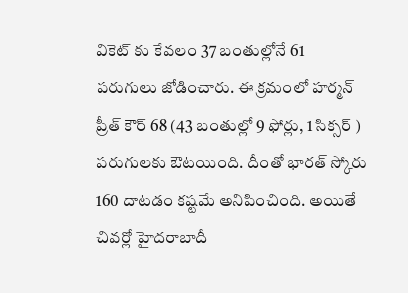వికెట్ కు కేవలం 37 బంతుల్లోనే 61 పరుగులు జోడించారు. ఈ క్రమంలో హర్మన్ ప్రీత్ కౌర్ 68 (43 బంతుల్లో 9 ఫోర్లు, 1 సిక్సర్ ) పరుగులకు ఔటయింది. దీంతో భారత్ స్కోరు 160 దాటడం కష్టమే అనిపించింది. అయితే చివర్లో హైదరాబాదీ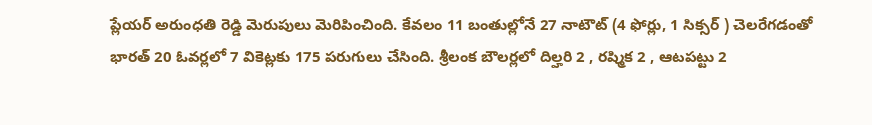ప్లేయర్ అరుంధతి రెడ్డి మెరుపులు మెరిపించింది. కేవలం 11 బంతుల్లోనే 27 నాటౌట్ (4 ఫోర్లు, 1 సిక్సర్ ) చెలరేగడంతో భారత్ 20 ఓవర్లలో 7 వికెట్లకు 175 పరుగులు చేసింది. శ్రీలంక బౌలర్లలో దిల్హరి 2 , రష్మిక 2 , ఆటపట్టు 2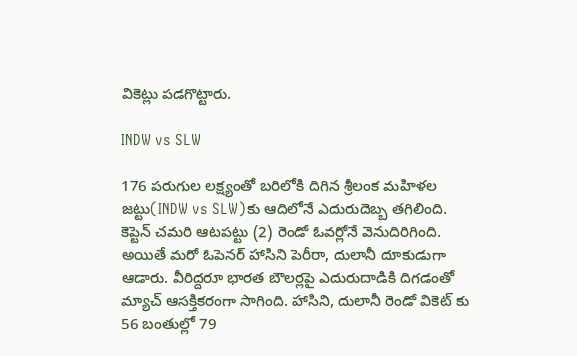వికెట్లు పడగొట్టారు.

INDW vs SLW

176 పరుగుల లక్ష్యంతో బరిలోకి దిగిన శ్రీలంక మహిళల జట్టు(INDW vs SLW)కు ఆదిలోనే ఎదురుదెబ్బ తగిలింది. కెప్టెన్ చమరి ఆటపట్టు (2) రెండో ఓవర్లోనే వెనుదిరిగింది. అయితే మరో ఓపెనర్ హాసిని పెరీరా, దులానీ దూకుడుగా ఆడారు. వీరిద్దరూ భారత బౌలర్లపై ఎదురుదాడికి దిగడంతో మ్యాచ్ ఆసక్తికరంగా సాగింది. హాసిని, దులానీ రెండో వికెట్ కు 56 బంతుల్లో 79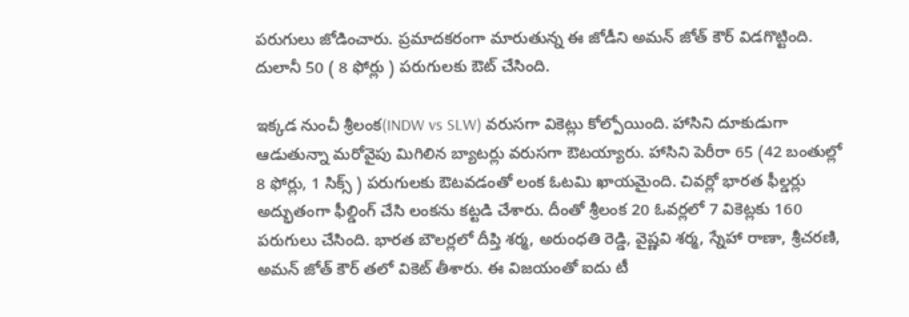పరుగులు జోడించారు. ప్రమాదకరంగా మారుతున్న ఈ జోడీని అమన్ జోత్ కౌర్ విడగొట్టింది. దులానీ 50 ( 8 ఫోర్లు ) పరుగులకు ఔట్ చేసింది.

ఇక్కడ నుంచీ శ్రీలంక(INDW vs SLW) వరుసగా వికెట్లు కోల్పోయింది. హాసిని దూకుడుగా ఆడుతున్నా మరోవైపు మిగిలిన బ్యాటర్లు వరుసగా ఔటయ్యారు. హాసిని పెరీరా 65 (42 బంతుల్లో 8 ఫోర్లు, 1 సిక్స్ ) పరుగులకు ఔటవడంతో లంక ఓటమి ఖాయమైంది. చివర్లో భారత ఫీల్డర్లు అద్భుతంగా ఫీల్డింగ్ చేసి లంకను కట్టడి చేశారు. దీంతో శ్రీలంక 20 ఓవర్లలో 7 వికెట్లకు 160 పరుగులు చేసింది. భారత బౌలర్లలో దీప్తి శర్మ, అరుంధతి రెడ్డి, వైష్ణవి శర్మ, స్నేహా రాణా, శ్రీచరణి, అమన్ జోత్ కౌర్ తలో వికెట్ తీశారు. ఈ విజయంతో ఐదు టీ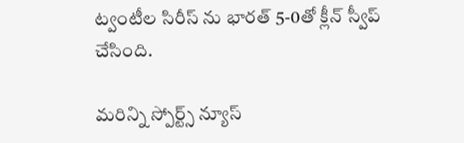ట్వంటీల సిరీస్ ను భారత్ 5-0తో క్లీన్ స్వీప్ చేసింది.

మరిన్ని స్పోర్ట్స్ న్యూస్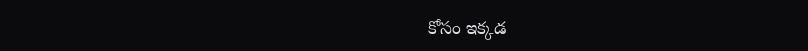కోసం ఇక్కడ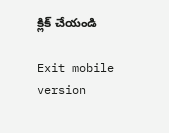క్లిక్ చేయండి

Exit mobile version